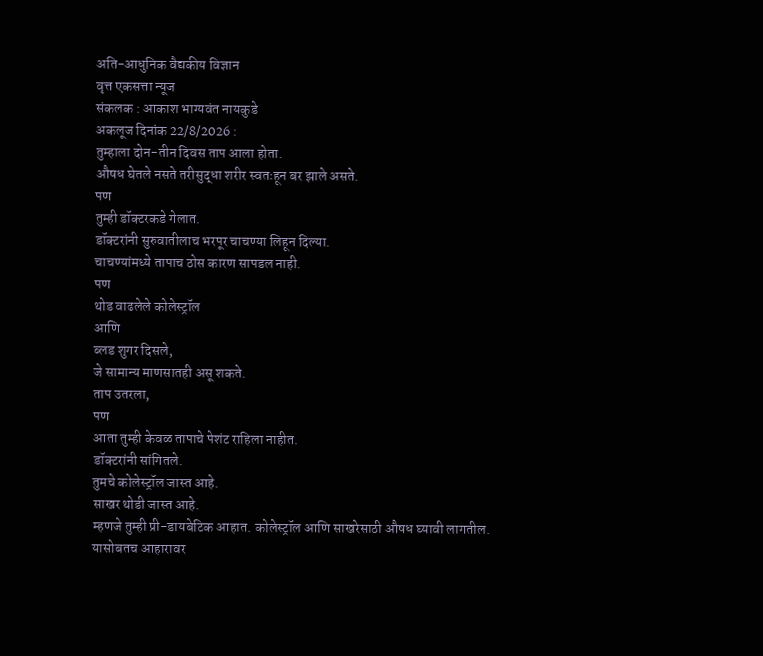अति-आधुनिक वैद्यकीय विज्ञान
वृत्त एकसत्ता न्यूज
संकलक : आकाश भाग्यवंत नायकुडे
अकलूज दिनांक 22/8/2026 :
तुम्हाला दोन-तीन दिवस ताप आला होता.
औषध घेतले नसते तरीसुद्धा शरीर स्वतःहून बर झाले असते.
पण
तुम्ही डॉक्टरकडे गेलात.
डॉक्टरांनी सुरुवातीलाच भरपूर चाचण्या लिहून दिल्या.
चाचण्यांमध्ये तापाच ठोस कारण सापडल नाही.
पण
थोड वाढलेले कोलेस्ट्रॉल
आणि
ब्लड शुगर दिसले,
जे सामान्य माणसातही असू शकते.
ताप उतरला,
पण
आता तुम्ही केवळ तापाचे पेशंट राहिला नाहीत.
डॉक्टरांनी सांगितले.
तुमचे कोलेस्ट्रॉल जास्त आहे.
साखर थोडी जास्त आहे.
म्हणजे तुम्ही प्री-डायबेटिक आहात. कोलेस्ट्रॉल आणि साखरेसाठी औषध घ्यावी लागतील.
यासोबतच आहारावर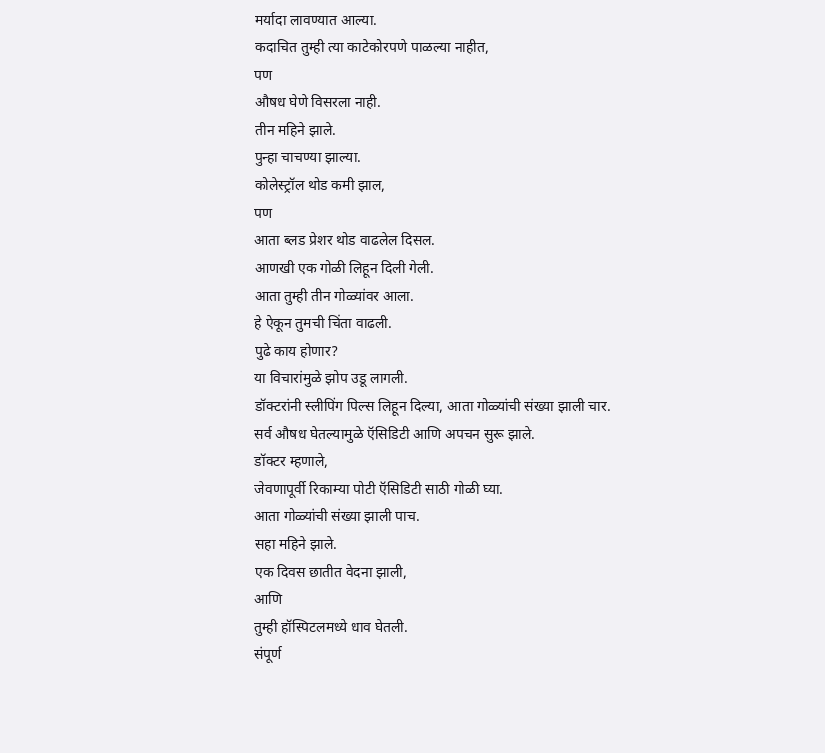मर्यादा लावण्यात आल्या.
कदाचित तुम्ही त्या काटेकोरपणे पाळल्या नाहीत,
पण
औषध घेणे विसरला नाही.
तीन महिने झाले.
पुन्हा चाचण्या झाल्या.
कोलेस्ट्रॉल थोड कमी झाल,
पण
आता ब्लड प्रेशर थोड वाढलेल दिसल.
आणखी एक गोळी लिहून दिली गेली.
आता तुम्ही तीन गोळ्यांवर आला.
हे ऐकून तुमची चिंता वाढली.
पुढे काय होणार?
या विचारांमुळे झोप उडू लागली.
डॉक्टरांनी स्लीपिंग पिल्स लिहून दिल्या, आता गोळ्यांची संख्या झाली चार.
सर्व औषध घेतल्यामुळे ऍसिडिटी आणि अपचन सुरू झाले.
डॉक्टर म्हणाले,
जेवणापूर्वी रिकाम्या पोटी ऍसिडिटी साठी गोळी घ्या.
आता गोळ्यांची संख्या झाली पाच.
सहा महिने झाले.
एक दिवस छातीत वेदना झाली,
आणि
तुम्ही हॉस्पिटलमध्ये धाव घेतली.
संपूर्ण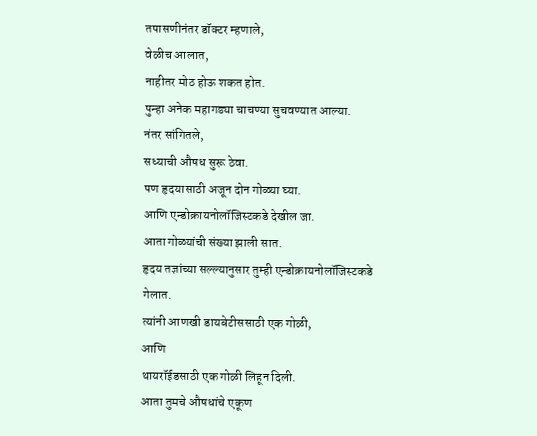तपासणीनंतर डॉक्टर म्हणाले,
वेळीच आलात,
नाहीतर मोठ होऊ शकत होत.
पुन्हा अनेक महागड्या चाचण्या सुचवण्यात आल्या.
नंतर सांगितले,
सध्याची औषध सुरू ठेवा.
पण हृदयासाठी अजून दोन गोळ्या घ्या.
आणि एन्डोक्रायनोलॉजिस्टकडे देखील जा.
आता गोळ्यांची संख्या झाली सात.
हृदय तज्ञांच्या सल्ल्यानुसार तुम्ही एन्डोक्रायनोलॉजिस्टकडे गेलात.
त्यांनी आणखी डायबेटीससाठी एक गोळी,
आणि
थायरॉईडसाठी एक गोळी लिहून दिली.
आता तुमचे औषधांचे एकूण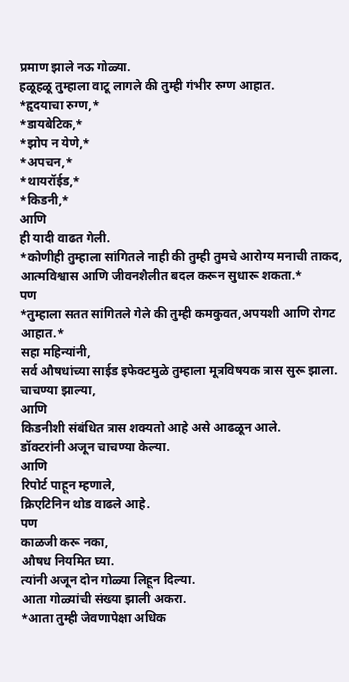प्रमाण झाले नऊ गोळ्या.
हळूहळू तुम्हाला वाटू लागले की तुम्ही गंभीर रुग्ण आहात.
*हृदयाचा रुग्ण,*
*डायबेटिक,*
*झोप न येणे,*
*अपचन,*
*थायरॉईड,*
*किडनी,*
आणि
ही यादी वाढत गेली.
*कोणीही तुम्हाला सांगितले नाही की तुम्ही तुमचे आरोग्य मनाची ताकद, आत्मविश्वास आणि जीवनशैलीत बदल करून सुधारू शकता.*
पण
*तुम्हाला सतत सांगितले गेले की तुम्ही कमकुवत,अपयशी आणि रोगट आहात.*
सहा महिन्यांनी,
सर्व औषधांच्या साईड इफेक्टमुळे तुम्हाला मूत्रविषयक त्रास सुरू झाला.
चाचण्या झाल्या,
आणि
किडनीशी संबंधित त्रास शक्यतो आहे असे आढळून आले.
डॉक्टरांनी अजून चाचण्या केल्या.
आणि
रिपोर्ट पाहून म्हणाले,
क्रिएटिनिन थोड वाढले आहे.
पण
काळजी करू नका,
औषध नियमित घ्या.
त्यांनी अजून दोन गोळ्या लिहून दिल्या.
आता गोळ्यांची संख्या झाली अकरा.
*आता तुम्ही जेवणापेक्षा अधिक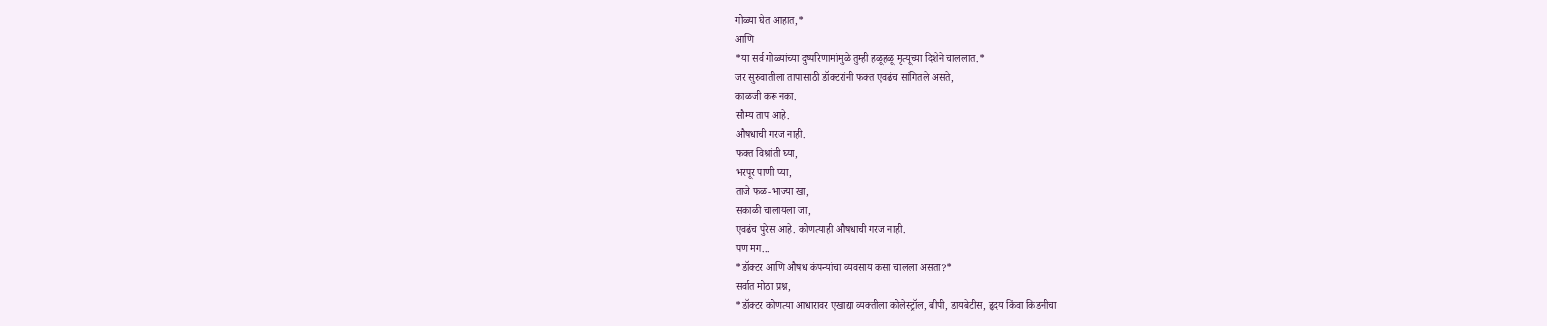गोळ्या घेत आहात,*
आणि
*या सर्व गोळ्यांच्या दुष्परिणामांमुळे तुम्ही हळूहळू मृत्यूच्या दिशेने चाललात.*
जर सुरुवातीला तापासाठी डॉक्टरांनी फक्त एवढंच सांगितले असते,
काळजी करू नका.
सौम्य ताप आहे.
औषधाची गरज नाही.
फक्त विश्रांती घ्या,
भरपूर पाणी प्या,
ताजे फळ-भाज्या खा,
सकाळी चालायला जा,
एवढंच पुरेस आहे. कोणत्याही औषधाची गरज नाही.
पण मग...
*डॉक्टर आणि औषध कंपन्यांचा व्यवसाय कसा चालला असता?*
सर्वात मोठा प्रश्न,
*डॉक्टर कोणत्या आधारावर एखाद्या व्यक्तीला कोलेस्ट्रॉल, बीपी, डायबेटीस, हृदय किंवा किडनीचा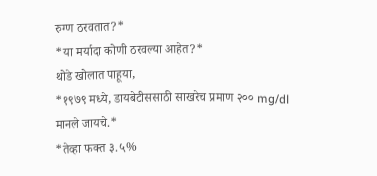रुग्ण ठरवतात?*
*या मर्यादा कोणी ठरवल्या आहेत?*
थोडे खोलात पाहूया,
*१९७९ मध्ये, डायबेटीससाठी साखरेच प्रमाण २०० mg/dl मानले जायचे.*
*तेव्हा फक्त ३.५%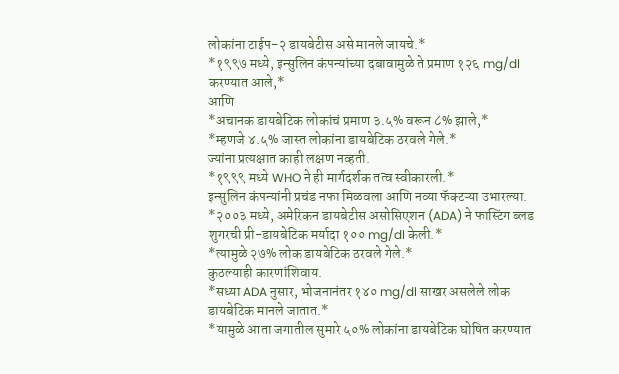लोकांना टाईप-२ डायबेटीस असे मानले जायचे.*
*१९९७ मध्ये, इन्सुलिन कंपन्यांच्या दबावामुळे ते प्रमाण १२६ mg/dl करण्यात आले,*
आणि
*अचानक डायबेटिक लोकांचं प्रमाण ३.५% वरून ८% झाले,*
*म्हणजे ४.५% जास्त लोकांना डायबेटिक ठरवले गेले.*
ज्यांना प्रत्यक्षात काही लक्षण नव्हती.
*१९९९ मध्ये WHO ने ही मार्गदर्शक तत्व स्वीकारली.*
इन्सुलिन कंपन्यांनी प्रचंड नफा मिळवला आणि नव्या फॅक्टऱ्या उभारल्या.
*२००३ मध्ये, अमेरिकन डायबेटीस असोसिएशन (ADA) ने फास्टिंग ब्लड शुगरची प्री-डायबेटिक मर्यादा १०० mg/dl केली.*
*त्यामुळे २७% लोक डायबेटिक ठरवले गेले.*
कुठल्याही कारणांशिवाय.
*सध्या ADA नुसार, भोजनानंतर १४० mg/dl साखर असलेले लोक डायबेटिक मानले जातात.*
*यामुळे आता जगातील सुमारे ५०% लोकांना डायबेटिक घोषित करण्यात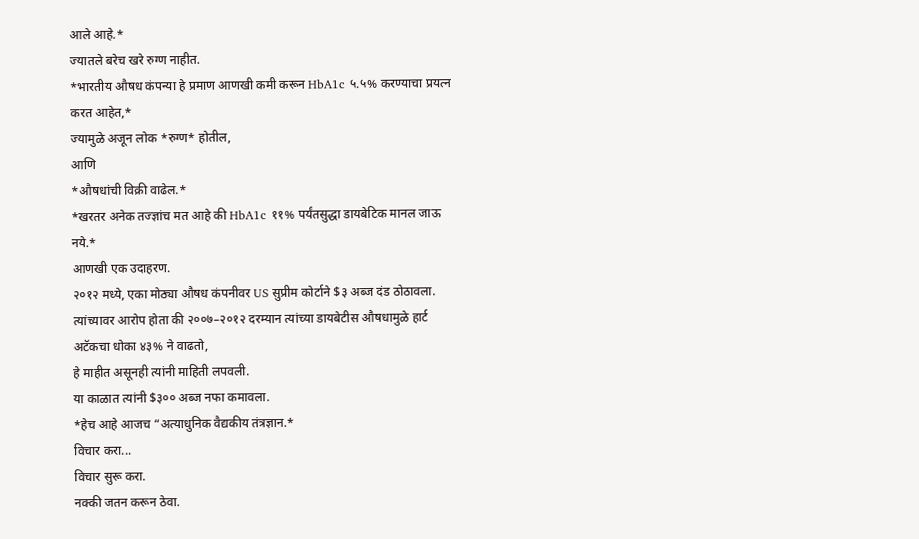आले आहे.*
ज्यातले बरेच खरे रुग्ण नाहीत.
*भारतीय औषध कंपन्या हे प्रमाण आणखी कमी करून HbA1c ५.५% करण्याचा प्रयत्न करत आहेत,*
ज्यामुळे अजून लोक *रुग्ण* होतील,
आणि
*औषधांची विक्री वाढेल.*
*खरतर अनेक तज्ज्ञांच मत आहे की HbA1c ११% पर्यंतसुद्धा डायबेटिक मानल जाऊ नये.*
आणखी एक उदाहरण.
२०१२ मध्ये, एका मोठ्या औषध कंपनीवर US सुप्रीम कोर्टाने $३ अब्ज दंड ठोठावला.
त्यांच्यावर आरोप होता की २००७–२०१२ दरम्यान त्यांच्या डायबेटीस औषधामुळे हार्ट अटॅकचा धोका ४३% ने वाढतो,
हे माहीत असूनही त्यांनी माहिती लपवली.
या काळात त्यांनी $३०० अब्ज नफा कमावला.
*हेच आहे आजच “अत्याधुनिक वैद्यकीय तंत्रज्ञान.*
विचार करा...
विचार सुरू करा.
नक्की जतन करून ठेवा.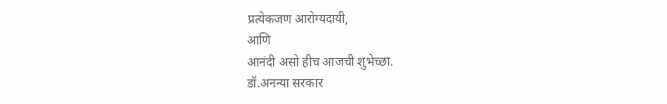प्रत्येकजण आरोग्यदायी,
आणि
आनंदी असो हीच आजची शुभेच्छा.
डॉ.अनन्या सरकार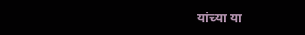यांच्या या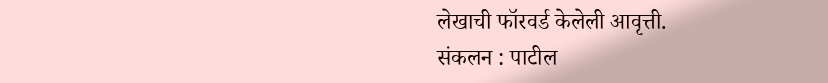लेखाची फॉरवर्ड केलेली आवृत्ती.
संकलन : पाटील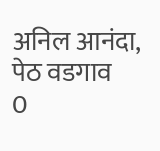अनिल आनंदा, पेठ वडगाव
0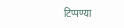टिप्पण्या